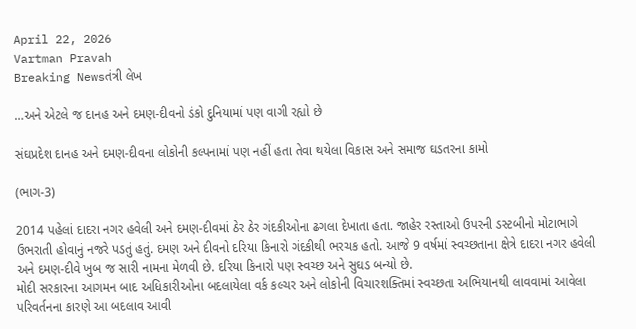April 22, 2026
Vartman Pravah
Breaking Newsતંત્રી લેખ

…અને એટલે જ દાનહ અને દમણ-દીવનો ડંકો દુનિયામાં પણ વાગી રહ્યો છે

સંઘપ્રદેશ દાનહ અને દમણ-દીવના લોકોની કલ્‍પનામાં પણ નહીં હતા તેવા થયેલા વિકાસ અને સમાજ ઘડતરના કામો

(ભાગ-3)

2014 પહેલાં દાદરા નગર હવેલી અને દમણ-દીવમાં ઠેર ઠેર ગંદકીઓના ઢગલા દેખાતા હતા. જાહેર રસ્‍તાઓ ઉપરની ડસ્‍ટબીનો મોટાભાગે ઉભરાતી હોવાનું નજરે પડતું હતું. દમણ અને દીવનો દરિયા કિનારો ગંદકીથી ભરચક હતો. આજે 9 વર્ષમાં સ્‍વચ્‍છતાના ક્ષેત્રે દાદરા નગર હવેલી અને દમણ-દીવે ખુબ જ સારી નામના મેળવી છે. દરિયા કિનારો પણ સ્‍વચ્‍છ અને સુઘડ બન્‍યો છે.
મોદી સરકારના આગમન બાદ અધિકારીઓના બદલાયેલા વર્ક કલ્‍ચર અને લોકોની વિચારશક્‍તિમાં સ્‍વચ્‍છતા અભિયાનથી લાવવામાં આવેલા પરિવર્તનના કારણે આ બદલાવ આવી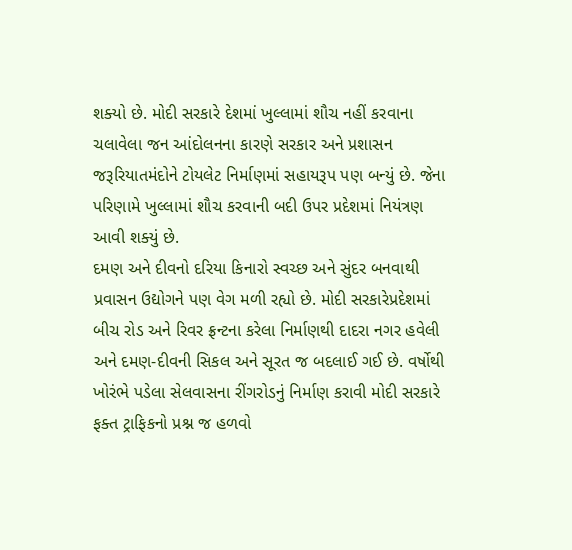શક્‍યો છે. મોદી સરકારે દેશમાં ખુલ્લામાં શૌચ નહીં કરવાના ચલાવેલા જન આંદોલનના કારણે સરકાર અને પ્રશાસન જરૂરિયાતમંદોને ટોયલેટ નિર્માણમાં સહાયરૂપ પણ બન્‍યું છે. જેના પરિણામે ખુલ્લામાં શૌચ કરવાની બદી ઉપર પ્રદેશમાં નિયંત્રણ આવી શક્‍યું છે.
દમણ અને દીવનો દરિયા કિનારો સ્‍વચ્‍છ અને સુંદર બનવાથી પ્રવાસન ઉદ્યોગને પણ વેગ મળી રહ્યો છે. મોદી સરકારેપ્રદેશમાં બીચ રોડ અને રિવર ફ્રન્‍ટના કરેલા નિર્માણથી દાદરા નગર હવેલી અને દમણ-દીવની સિકલ અને સૂરત જ બદલાઈ ગઈ છે. વર્ષોથી ખોરંભે પડેલા સેલવાસના રીંગરોડનું નિર્માણ કરાવી મોદી સરકારે ફક્‍ત ટ્રાફિકનો પ્રશ્ન જ હળવો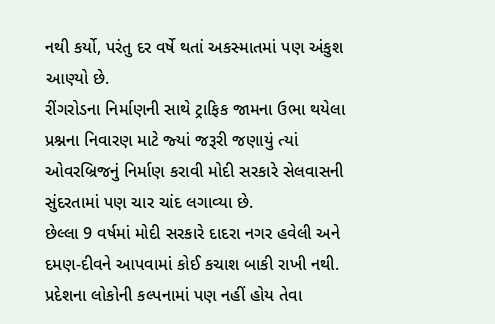નથી કર્યો, પરંતુ દર વર્ષે થતાં અકસ્‍માતમાં પણ અંકુશ આણ્‍યો છે.
રીંગરોડના નિર્માણની સાથે ટ્રાફિક જામના ઉભા થયેલા પ્રશ્નના નિવારણ માટે જ્‍યાં જરૂરી જણાયું ત્‍યાં ઓવરબ્રિજનું નિર્માણ કરાવી મોદી સરકારે સેલવાસની સુંદરતામાં પણ ચાર ચાંદ લગાવ્‍યા છે.
છેલ્લા 9 વર્ષમાં મોદી સરકારે દાદરા નગર હવેલી અને દમણ-દીવને આપવામાં કોઈ કચાશ બાકી રાખી નથી. પ્રદેશના લોકોની કલ્‍પનામાં પણ નહીં હોય તેવા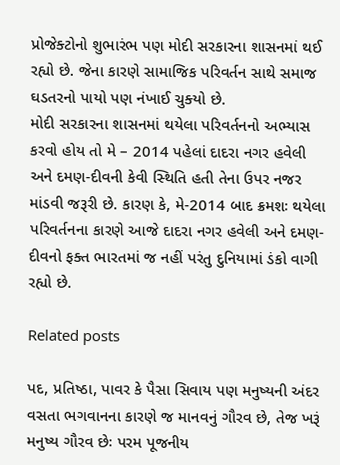પ્રોજેક્‍ટોનો શુભારંભ પણ મોદી સરકારના શાસનમાં થઈ રહ્યો છે. જેના કારણે સામાજિક પરિવર્તન સાથે સમાજ ઘડતરનો પાયો પણ નંખાઈ ચુક્‍યો છે.
મોદી સરકારના શાસનમાં થયેલા પરિવર્તનનો અભ્‍યાસ કરવો હોય તો મે – 2014 પહેલાં દાદરા નગર હવેલી અને દમણ-દીવની કેવી સ્‍થિતિ હતી તેના ઉપર નજર માંડવી જરૂરી છે. કારણ કે, મે-2014 બાદ ક્રમશઃ થયેલા પરિવર્તનના કારણે આજે દાદરા નગર હવેલી અને દમણ-દીવનો ફક્‍ત ભારતમાં જ નહીં પરંતુ દુનિયામાં ડંકો વાગી રહ્યો છે.

Related posts

પદ, પ્રતિષ્ઠા, પાવર કે પૈસા સિવાય પણ મનુષ્યની અંદર વસતા ભગવાનના કારણે જ માનવનું ગૌરવ છે, તેજ ખરૂં મનુષ્ય ગૌરવ છેઃ પરમ પૂજનીય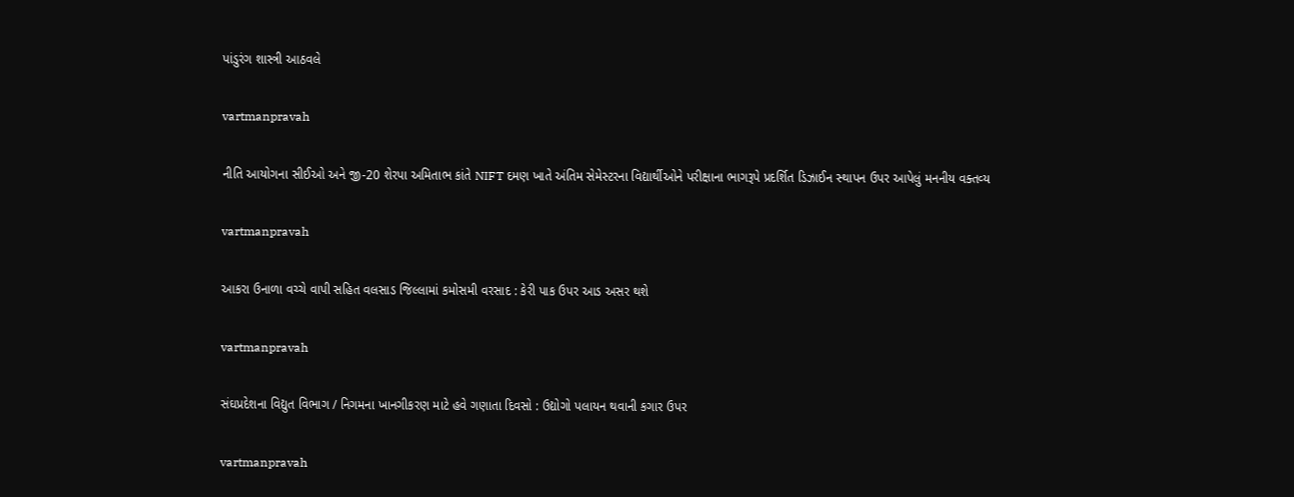પાંડુરંગ શાસ્ત્રી આઠવલે

vartmanpravah

નીતિ આયોગના સીઈઓ અને જી-20 શેરપા અમિતાભ કાંતે NIFT દમણ ખાતે અંતિમ સેમેસ્‍ટરના વિદ્યાર્થીઓને પરીક્ષાના ભાગરૂપે પ્રદર્શિત ડિઝાઈન સ્‍થાપન ઉપર આપેલું મનનીય વક્‍તવ્‍ય

vartmanpravah

આકરા ઉનાળા વચ્‍ચે વાપી સહિત વલસાડ જિલ્લામાં કમોસમી વરસાદ : કેરી પાક ઉપર આડ અસર થશે

vartmanpravah

સંઘપ્રદેશના વિદ્યુત વિભાગ / નિગમના ખાનગીકરણ માટે હવે ગણાતા દિવસો : ઉદ્યોગો પલાયન થવાની કગાર ઉપર

vartmanpravah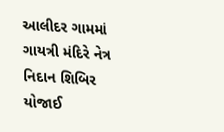આલીદર ગામમાં ગાયત્રી મંદિરે નેત્ર નિદાન શિબિર યોજાઈ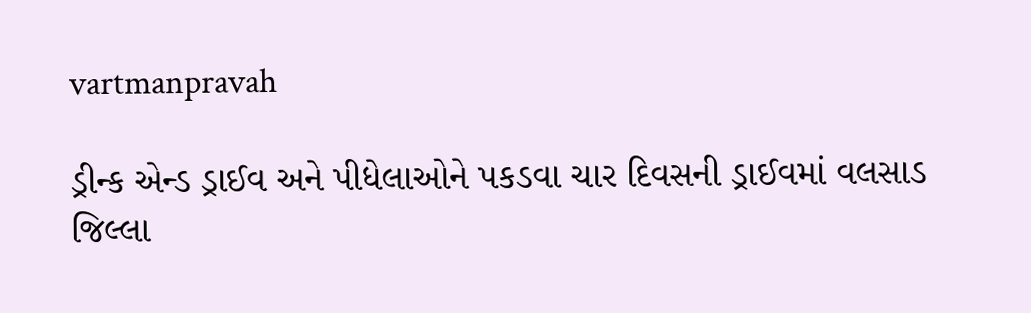vartmanpravah

ડ્રીન્‍ક એન્‍ડ ડ્રાઈવ અને પીધેલાઓને પકડવા ચાર દિવસની ડ્રાઈવમાં વલસાડ જિલ્લા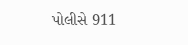પોલીસે 911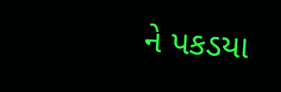ને પકડયા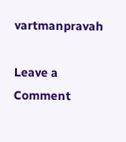vartmanpravah

Leave a Comment